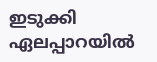ഇടുക്കി ഏലപ്പാറയിൽ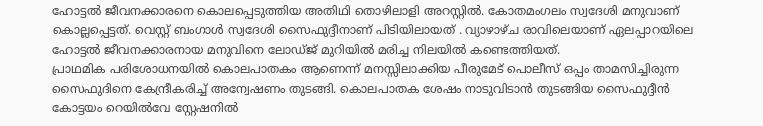ഹോട്ടൽ ജീവനക്കാരനെ കൊലപ്പെടുത്തിയ അതിഥി തൊഴിലാളി അറസ്റ്റിൽ. കോതമംഗലം സ്വദേശി മനുവാണ് കൊല്ലപ്പെട്ടത്. വെസ്റ്റ് ബംഗാൾ സ്വദേശി സൈഫുദ്ദീനാണ് പിടിയിലായത് . വ്യാഴാഴ്ച രാവിലെയാണ് ഏലപ്പാറയിലെ ഹോട്ടൽ ജീവനക്കാരനായ മനുവിനെ ലോഡ്ജ് മുറിയിൽ മരിച്ച നിലയിൽ കണ്ടെത്തിയത്.
പ്രാഥമിക പരിശോധനയിൽ കൊലപാതകം ആണെന്ന് മനസ്സിലാക്കിയ പീരുമേട് പൊലീസ് ഒപ്പം താമസിച്ചിരുന്ന സൈഫുദിനെ കേന്ദ്രീകരിച്ച് അന്വേഷണം തുടങ്ങി. കൊലപാതക ശേഷം നാടുവിടാൻ തുടങ്ങിയ സൈഫുദ്ദീൻ കോട്ടയം റെയിൽവേ സ്റ്റേഷനിൽ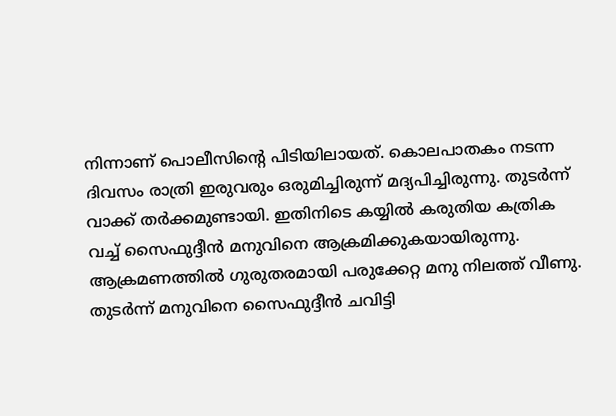നിന്നാണ് പൊലീസിന്റെ പിടിയിലായത്. കൊലപാതകം നടന്ന ദിവസം രാത്രി ഇരുവരും ഒരുമിച്ചിരുന്ന് മദ്യപിച്ചിരുന്നു. തുടർന്ന് വാക്ക് തർക്കമുണ്ടായി. ഇതിനിടെ കയ്യിൽ കരുതിയ കത്രിക വച്ച് സൈഫുദ്ദീൻ മനുവിനെ ആക്രമിക്കുകയായിരുന്നു.
ആക്രമണത്തിൽ ഗുരുതരമായി പരുക്കേറ്റ മനു നിലത്ത് വീണു. തുടർന്ന് മനുവിനെ സൈഫുദ്ദീൻ ചവിട്ടി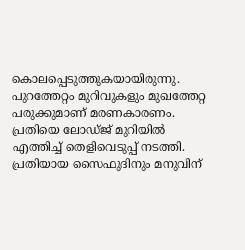കൊലപ്പെടുത്തുകയായിരുന്നു. പുറത്തേറ്റം മുറിവുകളും മുഖത്തേറ്റ പരുക്കുമാണ് മരണകാരണം. പ്രതിയെ ലോഡ്ജ് മുറിയിൽ എത്തിച്ച് തെളിവെടുപ്പ് നടത്തി. പ്രതിയായ സൈഫുദിനും മനുവിന്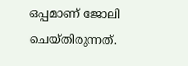ഒപ്പമാണ് ജോലി ചെയ്തിരുന്നത്.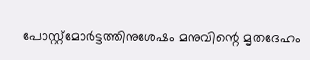പോസ്റ്റ്മോർട്ടത്തിനുശേഷം മനുവിന്റെ മൃതദേഹം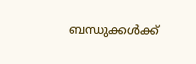ബന്ധുക്കൾക്ക്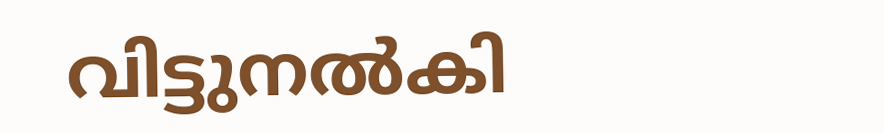വിട്ടുനൽകി